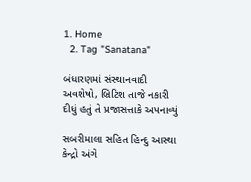1. Home
  2. Tag "Sanatana"

બંધારણમાં સંસ્થાનવાદી અવશેષો, બ્રિટિશ તાજે નકારી દીધું હતું તે પ્રજાસત્તાકે અપનાવ્યું

સબરીમાલા સહિત હિન્દુ આસ્થા કેન્દ્રો અંગે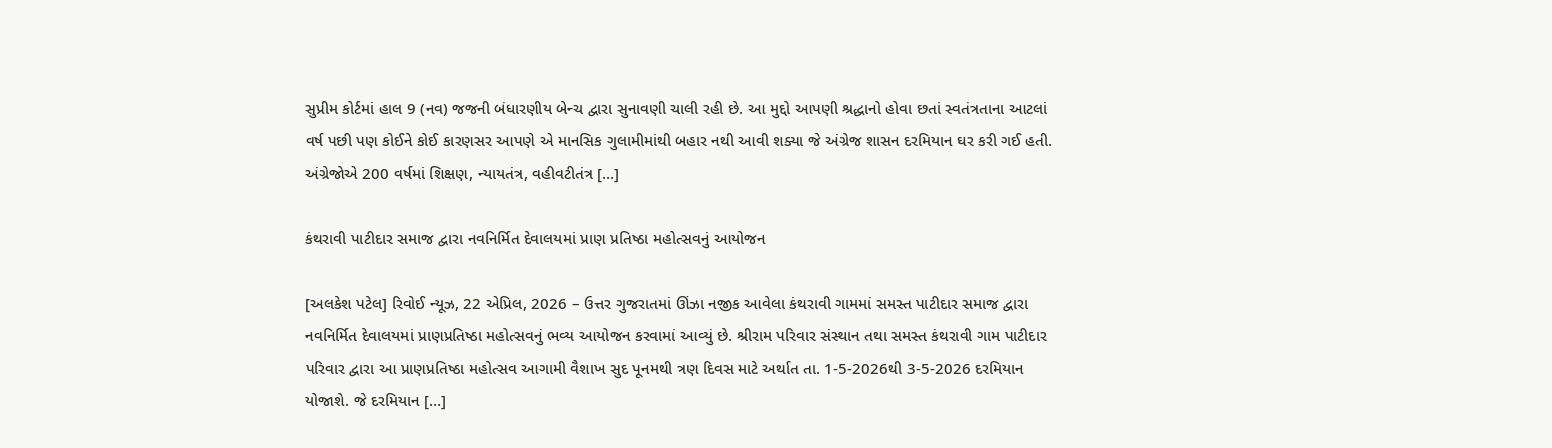સુપ્રીમ કોર્ટમાં હાલ 9 (નવ) જજની બંધારણીય બેન્ચ દ્વારા સુનાવણી ચાલી રહી છે. આ મુદ્દો આપણી શ્રદ્ધાનો હોવા છતાં સ્વતંત્રતાના આટલાં વર્ષ પછી પણ કોઈને કોઈ કારણસર આપણે એ માનસિક ગુલામીમાંથી બહાર નથી આવી શક્યા જે અંગ્રેજ શાસન દરમિયાન ઘર કરી ગઈ હતી. અંગ્રેજોએ 200 વર્ષમાં શિક્ષણ, ન્યાયતંત્ર, વહીવટીતંત્ર […]

કંથરાવી પાટીદાર સમાજ દ્વારા નવનિર્મિત દેવાલયમાં પ્રાણ પ્રતિષ્ઠા મહોત્સવનું આયોજન

[અલકેશ પટેલ] રિવોઈ ન્યૂઝ, 22 એપ્રિલ, 2026 – ઉત્તર ગુજરાતમાં ઊંઝા નજીક આવેલા કંથરાવી ગામમાં સમસ્ત પાટીદાર સમાજ દ્વારા નવનિર્મિત દેવાલયમાં પ્રાણપ્રતિષ્ઠા મહોત્સવનું ભવ્ય આયોજન કરવામાં આવ્યું છે. શ્રીરામ પરિવાર સંસ્થાન તથા સમસ્ત કંથરાવી ગામ પાટીદાર પરિવાર દ્વારા આ પ્રાણપ્રતિષ્ઠા મહોત્સવ આગામી વૈશાખ સુદ પૂનમથી ત્રણ દિવસ માટે અર્થાત તા. 1-5-2026થી 3-5-2026 દરમિયાન યોજાશે. જે દરમિયાન […]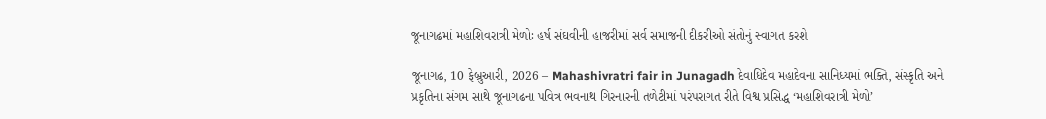જૂનાગઢમાં મહાશિવરાત્રી મેળોઃ હર્ષ સંઘવીની હાજરીમાં સર્વ સમાજની દીકરીઓ સંતોનું સ્વાગત કરશે

જૂનાગઢ, 10 ફેબ્રુઆરી, 2026 – Mahashivratri fair in Junagadh દેવાધિદેવ મહાદેવના સાનિધ્યમાં ભક્તિ, સંસ્કૃતિ અને પ્રકૃતિના સંગમ સાથે જૂનાગઢના પવિત્ર ભવનાથ ગિરનારની તળેટીમાં પરંપરાગત રીતે વિશ્વ પ્રસિદ્ધ ‘મહાશિવરાત્રી મેળો’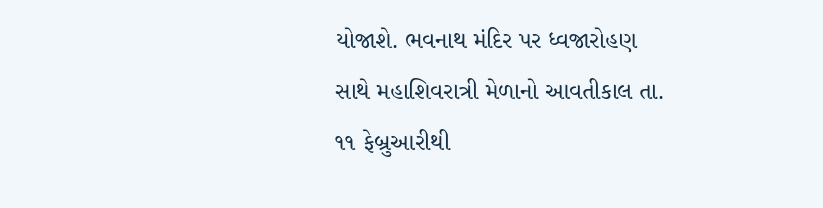યોજાશે. ભવનાથ મંદિર પર ધ્વજારોહણ સાથે મહાશિવરાત્રી મેળાનો આવતીકાલ તા. ૧૧ ફેબ્રુઆરીથી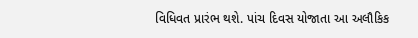વિધિવત પ્રારંભ થશે. પાંચ દિવસ યોજાતા આ અલૌકિક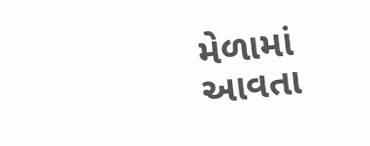મેળામાં આવતા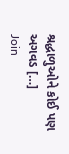શ્રદ્ધાળુઓને કોઈ પણ અગવડ […]
Join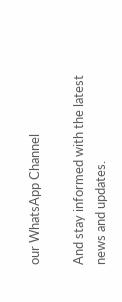our WhatsApp Channel

And stay informed with the latest news and updates.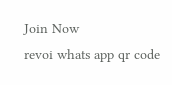Join Now
revoi whats app qr code